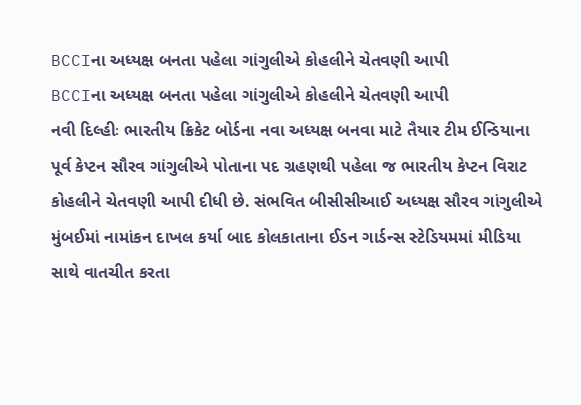BCCIના અધ્યક્ષ બનતા પહેલા ગાંગુલીએ કોહલીને ચેતવણી આપી
BCCIના અધ્યક્ષ બનતા પહેલા ગાંગુલીએ કોહલીને ચેતવણી આપી
નવી દિલ્હીઃ ભારતીય ક્રિકેટ બોર્ડના નવા અધ્યક્ષ બનવા માટે તૈયાર ટીમ ઈન્ડિયાના પૂર્વ કેપ્ટન સૌરવ ગાંગુલીએ પોતાના પદ ગ્રહણથી પહેલા જ ભારતીય કેપ્ટન વિરાટ કોહલીને ચેતવણી આપી દીધી છે. સંભવિત બીસીસીઆઈ અધ્યક્ષ સૌરવ ગાંગુલીએ મુંબઈમાં નામાંકન દાખલ કર્યા બાદ કોલકાતાના ઈડન ગાર્ડન્સ સ્ટેડિયમમાં મીડિયા સાથે વાતચીત કરતા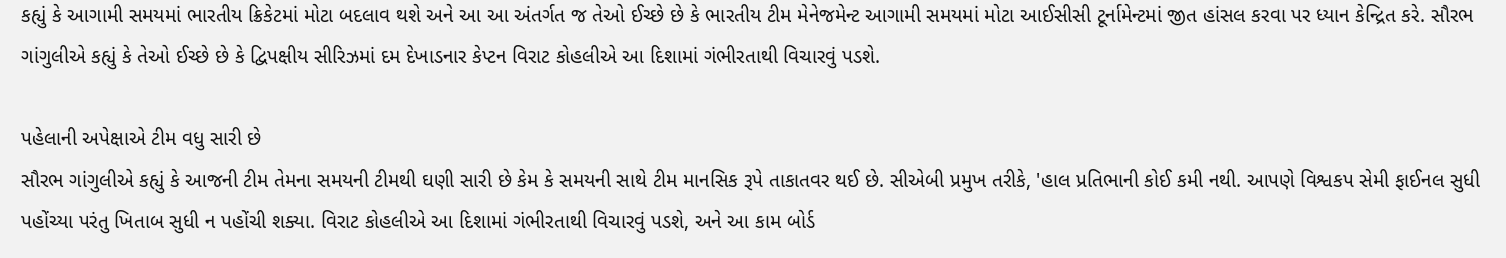કહ્યું કે આગામી સમયમાં ભારતીય ક્રિકેટમાં મોટા બદલાવ થશે અને આ આ અંતર્ગત જ તેઓ ઈચ્છે છે કે ભારતીય ટીમ મેનેજમેન્ટ આગામી સમયમાં મોટા આઈસીસી ટૂર્નામેન્ટમાં જીત હાંસલ કરવા પર ધ્યાન કેન્દ્રિત કરે. સૌરભ ગાંગુલીએ કહ્યું કે તેઓ ઈચ્છે છે કે દ્વિપક્ષીય સીરિઝમાં દમ દેખાડનાર કેપ્ટન વિરાટ કોહલીએ આ દિશામાં ગંભીરતાથી વિચારવું પડશે.

પહેલાની અપેક્ષાએ ટીમ વધુ સારી છે
સૌરભ ગાંગુલીએ કહ્યું કે આજની ટીમ તેમના સમયની ટીમથી ઘણી સારી છે કેમ કે સમયની સાથે ટીમ માનસિક રૂપે તાકાતવર થઈ છે. સીએબી પ્રમુખ તરીકે, 'હાલ પ્રતિભાની કોઈ કમી નથી. આપણે વિશ્વકપ સેમી ફાઈનલ સુધી પહોંચ્યા પરંતુ ખિતાબ સુધી ન પહોંચી શક્યા. વિરાટ કોહલીએ આ દિશામાં ગંભીરતાથી વિચારવું પડશે, અને આ કામ બોર્ડ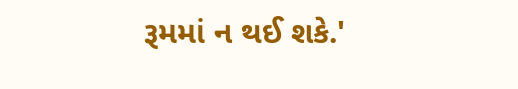રૂમમાં ન થઈ શકે.'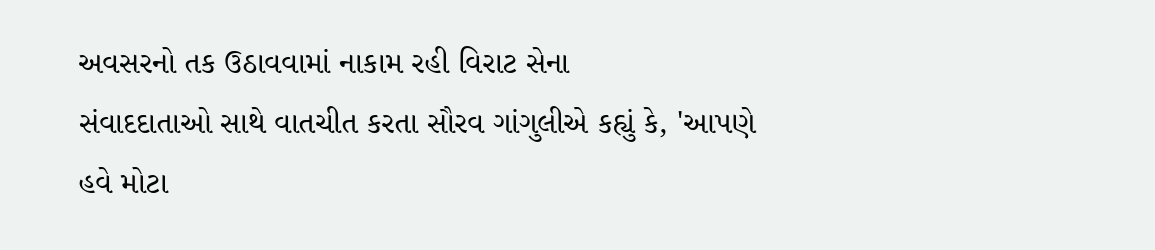અવસરનો તક ઉઠાવવામાં નાકામ રહી વિરાટ સેના
સંવાદદાતાઓ સાથે વાતચીત કરતા સૌરવ ગાંગુલીએ કહ્યું કે, 'આપણે હવે મોટા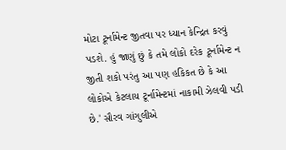મોટા ટૂર્નામેન્ટ જીતવા પર ધ્યાન કેન્દ્રિત કરવું પડશે. હું જાણું છું કે તમે લોકો દરેક ટૂર્નામેન્ટ ન જીતી શકો પરંતુ આ પણ હકિકત છે કે આ લોકોએ કેટલાય ટૂર્નામેન્ટમાં નાકામી ઝેલવી પડી છે.' સૌરવ ગાંગુલીએ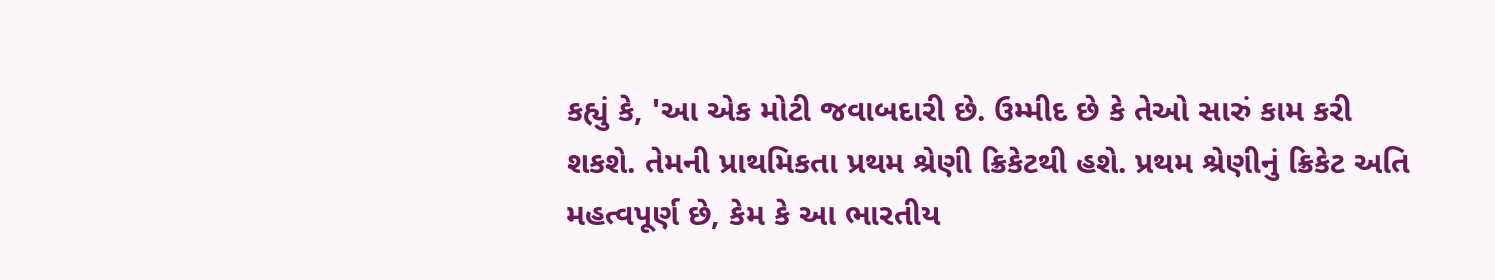કહ્યું કે, 'આ એક મોટી જવાબદારી છે. ઉમ્મીદ છે કે તેઓ સારું કામ કરી શકશે. તેમની પ્રાથમિકતા પ્રથમ શ્રેણી ક્રિકેટથી હશે. પ્રથમ શ્રેણીનું ક્રિકેટ અતિ મહત્વપૂર્ણ છે, કેમ કે આ ભારતીય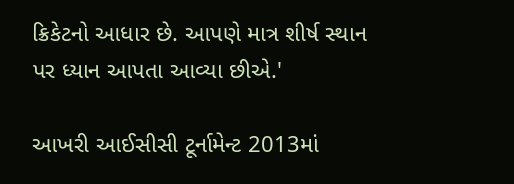ક્રિકેટનો આધાર છે. આપણે માત્ર શીર્ષ સ્થાન પર ધ્યાન આપતા આવ્યા છીએ.'

આખરી આઈસીસી ટૂર્નામેન્ટ 2013માં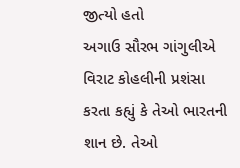જીત્યો હતો
અગાઉ સૌરભ ગાંગુલીએ વિરાટ કોહલીની પ્રશંસા કરતા કહ્યું કે તેઓ ભારતની શાન છે. તેઓ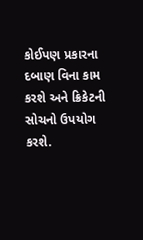કોઈપણ પ્રકારના દબાણ વિના કામ કરશે અને ક્રિકેટની સોચનો ઉપયોગ કરશે.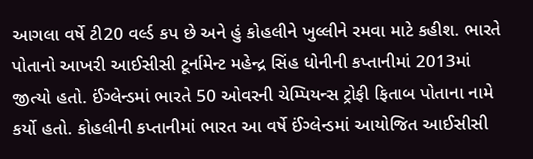આગલા વર્ષે ટી20 વર્લ્ડ કપ છે અને હું કોહલીને ખુલ્લીને રમવા માટે કહીશ. ભારતે પોતાનો આખરી આઈસીસી ટૂર્નામેન્ટ મહેન્દ્ર સિંહ ધોનીની કપ્તાનીમાં 2013માં જીત્યો હતો. ઈંગ્લેન્ડમાં ભારતે 50 ઓવરની ચેમ્પિયન્સ ટ્રોફી ફિતાબ પોતાના નામે કર્યો હતો. કોહલીની કપ્તાનીમાં ભારત આ વર્ષે ઈંગ્લેન્ડમાં આયોજિત આઈસીસી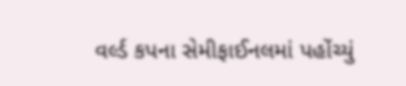વર્લ્ડ કપના સેમીફાઈનલમાં પહોંચ્યું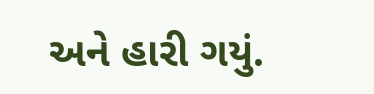અને હારી ગયું.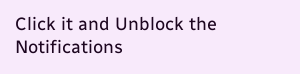Click it and Unblock the Notifications